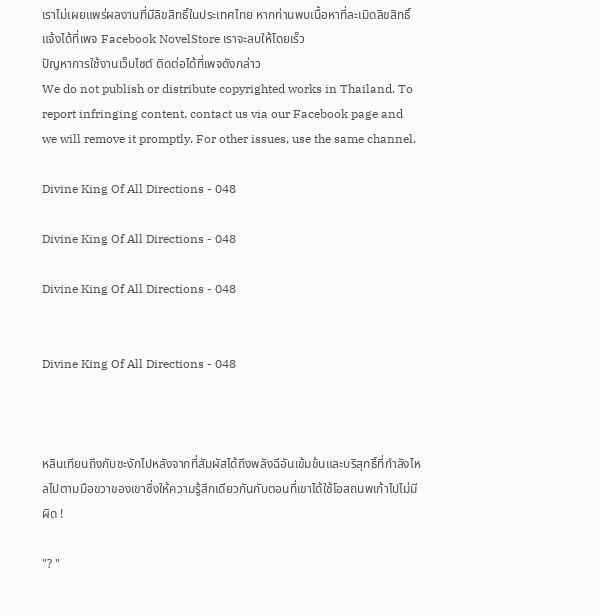เราไม่เผยแพร่ผลงานที่มีลิขสิทธิ์ในประเทศไทย หากท่านพบเนื้อหาที่ละเมิดลิขสิทธิ์ แจ้งได้ที่เพจ Facebook NovelStore เราจะลบให้โดยเร็ว
ปัญหาการใช้งานเว็บไซต์ ติดต่อได้ที่เพจดังกล่าว
We do not publish or distribute copyrighted works in Thailand. To report infringing content, contact us via our Facebook page and we will remove it promptly. For other issues, use the same channel.

Divine King Of All Directions - 048

Divine King Of All Directions - 048

Divine King Of All Directions - 048


Divine King Of All Directions - 048



หลินเทียนถึงกับชะงักไปหลังจากที่สัมผัสได้ถึงพลังฉีอันเข้มข้นและบริสุทธิ์ที่กำลังไหลไปตามมือขวาของเขาซึ่งให้ความรู้สึกเดียวกันกับตอนที่เขาได้ใช้โอสถนพเก้าไปไม่มีผิด !

"? "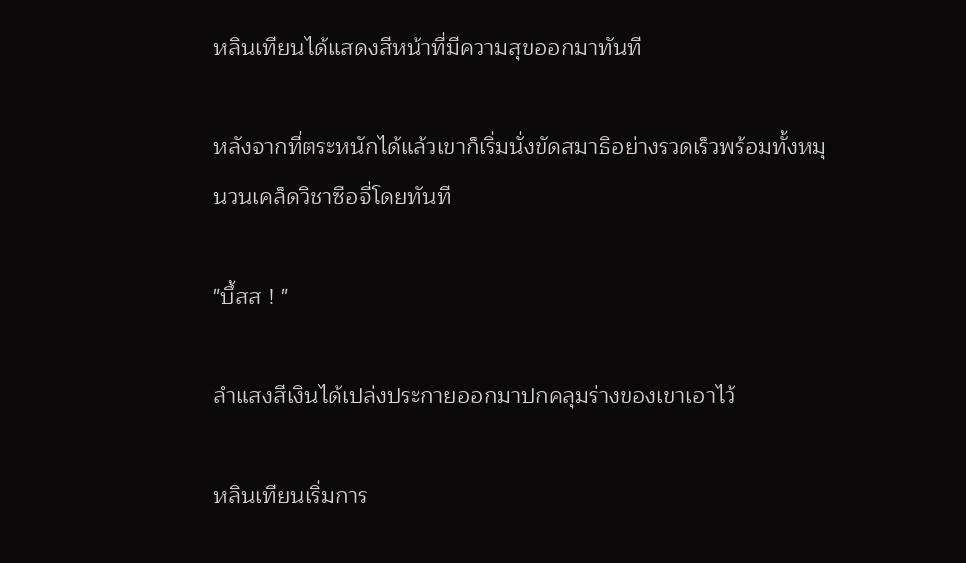หลินเทียนได้แสดงสีหน้าที่มีความสุขออกมาทันที

หลังจากที่ตระหนักได้แล้วเขาก็เริ่มนั่งขัดสมาธิอย่างรวดเร็วพร้อมทั้งหมุนวนเคล็ดวิชาซือจี่โดยทันที

"บึ้สส ! "

ลำแสงสีเงินได้เปล่งประกายออกมาปกคลุมร่างของเขาเอาไว้

หลินเทียนเริ่มการ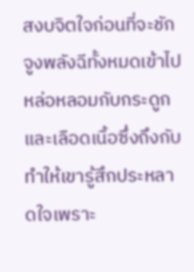สงบจิตใจก่อนที่จะชักจูงพลังฉีทั้งหมดเข้าไปหล่อหลอมกับกระดูกและเลือดเนื้อซึ่งถึงกับทำให้เขารู้สึกประหลาดใจเพราะ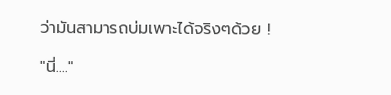ว่ามันสามารถบ่มเพาะได้จริงๆด้วย !

"นี่...."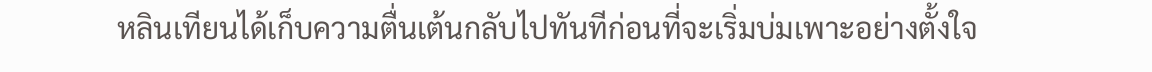หลินเทียนได้เก็บความตื่นเต้นกลับไปทันทีก่อนที่จะเริ่มบ่มเพาะอย่างตั้งใจ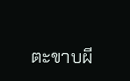ตะขาบผี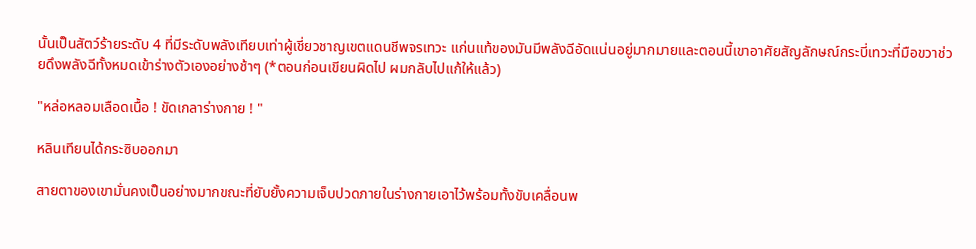นั้นเป็นสัตว์ร้ายระดับ 4 ที่มีระดับพลังเทียบเท่าผู้เชี่ยวชาญเขตแดนชีพจรเทวะ แก่นแท้ของมันมีพลังฉีอัดแน่นอยู่มากมายและตอนนี้เขาอาศัยสัญลักษณ์กระบี่เทวะที่มือขวาช่วยดึงพลังฉีทั้งหมดเข้าร่างตัวเองอย่างช้าๆ (*ตอนก่อนเขียนผิดไป ผมกลับไปแก้ให้แล้ว)

"หล่อหลอมเลือดเนื้อ ! ขัดเกลาร่างกาย ! "

หลินเทียนได้กระซิบออกมา

สายตาของเขามั่นคงเป็นอย่างมากขณะที่ยับยั้งความเจ็บปวดภายในร่างกายเอาไว้พร้อมทั้งขับเคลื่อนพ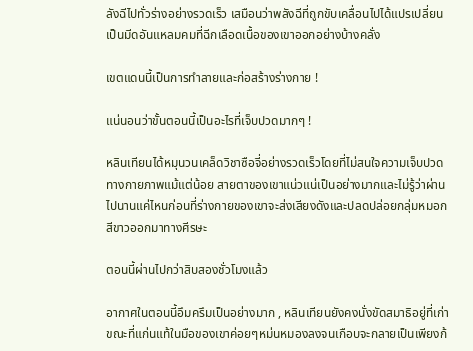ลังฉีไปทั่วร่างอย่างรวดเร็ว เสมือนว่าพลังฉีที่ถูกขับเคลื่อนไปได้แปรเปลี่ยนเป็นมีดอันแหลมคมที่ฉีกเลือดเนื้อของเขาออกอย่างบ้างคลั่ง

เขตแดนนี้เป็นการทำลายและก่อสร้างร่างกาย !

แน่นอนว่าขั้นตอนนี้เป็นอะไรที่เจ็บปวดมากๆ !

หลินเทียนได้หมุนวนเคล็ดวิชาซือจี่อย่างรวดเร็วโดยที่ไม่สนใจความเจ็บปวดทางกายภาพแม้แต่น้อย สายตาของเขาแน่วแน่เป็นอย่างมากและไม่รู้ว่าผ่านไปนานแค่ไหนก่อนที่ร่างกายของเขาจะส่งเสียงดังและปลดปล่อยกลุ่มหมอกสีขาวออกมาทางศีรษะ

ตอนนี้ผ่านไปกว่าสิบสองชั่วโมงแล้ว

อากาศในตอนนี้อึมครึมเป็นอย่างมาก , หลินเทียนยังคงนั่งขัดสมาธิอยู่ที่เก่าขณะที่แก่นแท้ในมือของเขาค่อยๆหม่นหมองลงจนเกือบจะกลายเป็นเพียงก้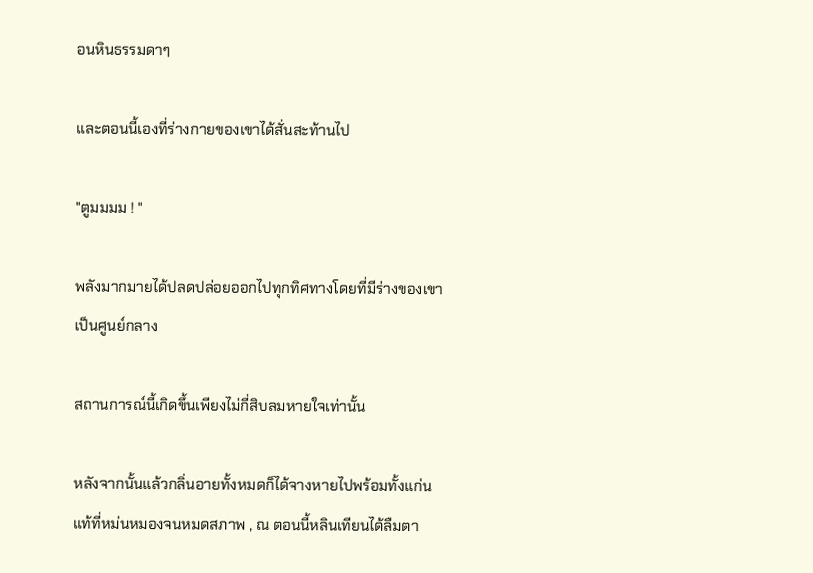อนหินธรรมดาๆ

และตอนนี้เองที่ร่างกายของเขาได้สั่นสะท้านไป

"ตูมมมม ! "

พลังมากมายได้ปลดปล่อยออกไปทุกทิศทางโดยที่มีร่างของเขาเป็นศูนย์กลาง

สถานการณ์นี้เกิดขึ้นเพียงไม่กี่สิบลมหายใจเท่านั้น

หลังจากนั้นแล้วกลิ่นอายทั้งหมดก็ได้จางหายไปพร้อมทั้งแก่นแท้ที่หม่นหมองจนหมดสภาพ , ณ ตอนนี้หลินเทียนได้ลืมตา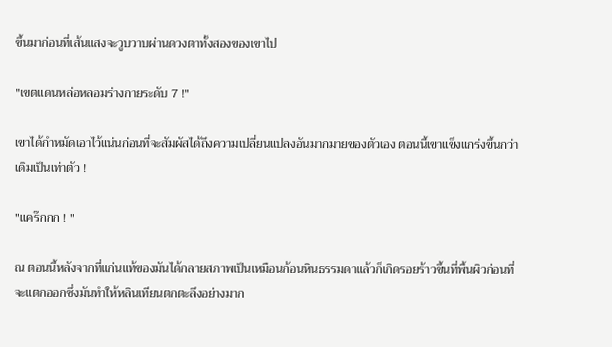ขึ้นมาก่อนที่เส้นแสงจะวูบวาบผ่านดวงตาทั้งสองของเขาไป

"เขตแดนหล่อหลอมร่างกายระดับ 7 !"

เขาได้กำหมัดเอาไว้แน่นก่อนที่จะสัมผัสได้ถึงความเปลี่ยนแปลงอันมากมายของตัวเอง ตอนนี้เขาแข็งแกร่งขึ้นกว่าเดิมเป็นเท่าตัว !

"แคร๊กกก ! "

ณ ตอนนี้หลังจากที่แก่นแท้ของมันได้กลายสภาพเป็นเหมือนก้อนหินธรรมดาแล้วก็เกิดรอยร้าวขึ้นที่พื้นผิวก่อนที่จะแตกออกซึ่งมันทำให้หลินเทียนตกตะลึงอย่างมาก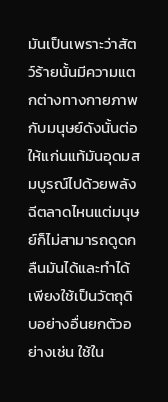มันเป็นเพราะว่าสัตว์ร้ายนั้นมีความแตกต่างทางกายภาพกับมนุษย์ดังนั้นต่อให้แก่นแท้มันอุดมสมบูรณ์ไปด้วยพลังฉีตลาดไหนแต่มนุษย์ก็ไม่สามารถดูดกลืนมันได้และทำได้เพียงใช้เป็นวัตถุดิบอย่างอื่นยกตัวอย่างเช่น ใช้ใน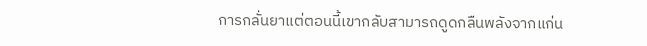การกลั่นยาแต่ตอนนี้เขากลับสามารถดูดกลืนพลังจากแก่น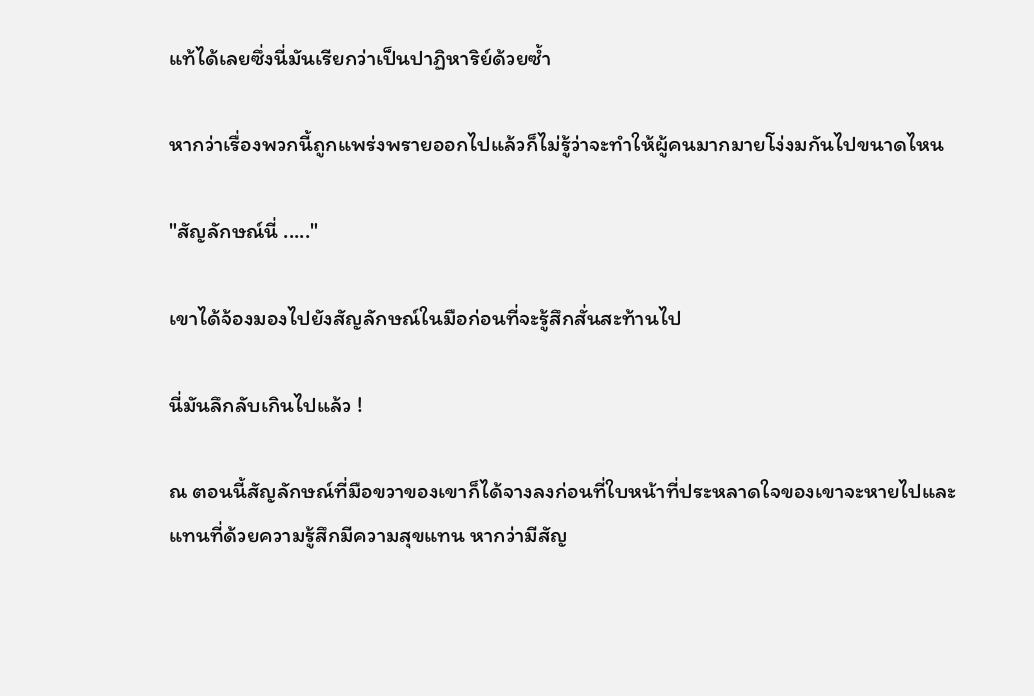แท้ได้เลยซึ่งนี่มันเรียกว่าเป็นปาฏิหาริย์ด้วยซ้ำ

หากว่าเรื่องพวกนี้ถูกแพร่งพรายออกไปแล้วก็ไม่รู้ว่าจะทำให้ผู้คนมากมายโง่งมกันไปขนาดไหน

"สัญลักษณ์นี่ ....."

เขาได้จ้องมองไปยังสัญลักษณ์ในมือก่อนที่จะรู้สึกสั่นสะท้านไป

นี่มันลึกลับเกินไปแล้ว !

ณ ตอนนี้สัญลักษณ์ที่มือขวาของเขาก็ได้จางลงก่อนที่ใบหน้าที่ประหลาดใจของเขาจะหายไปและแทนที่ด้วยความรู้สึกมีความสุขแทน หากว่ามีสัญ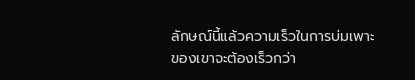ลักษณ์นี้แล้วความเร็วในการบ่มเพาะของเขาจะต้องเร็วกว่า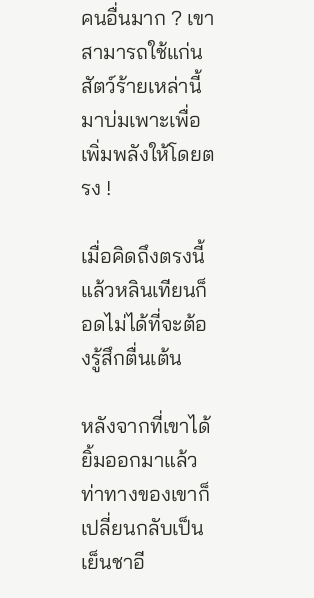คนอื่นมาก ? เขาสามารถใช้แก่นสัตว์ร้ายเหล่านี้มาบ่มเพาะเพื่อเพิ่มพลังให้โดยตรง !

เมื่อคิดถึงตรงนี้แล้วหลินเทียนก็อดไม่ได้ที่จะต้องรู้สึกตื่นเต้น

หลังจากที่เขาได้ยิ้มออกมาแล้วท่าทางของเขาก็เปลี่ยนกลับเป็นเย็นชาอี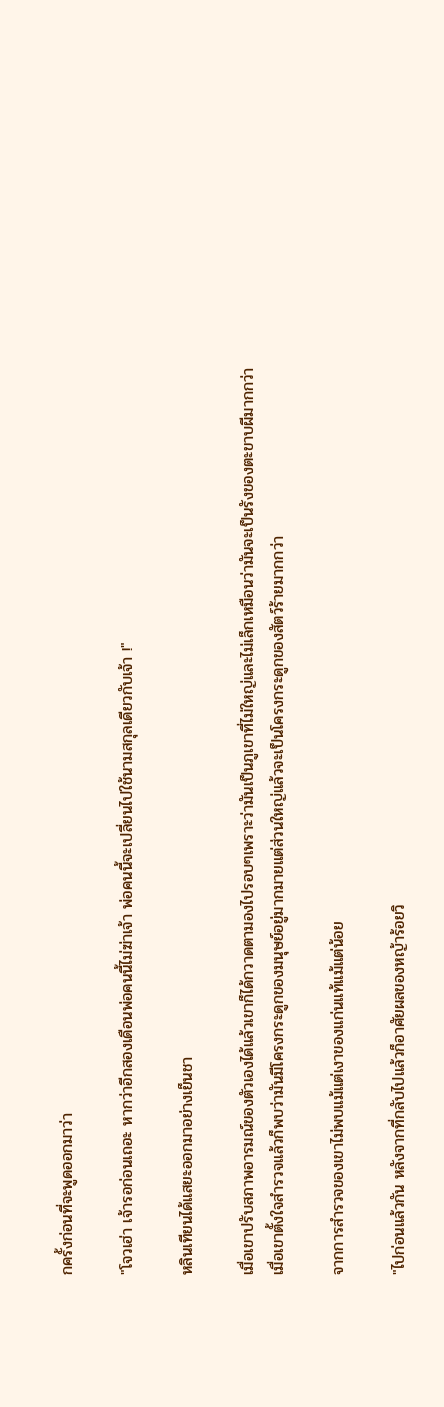กครั้งก่อนที่จะพูดออกมาว่า

"โจวเฮ่า เจ้ารอก่อนเถอะ หากว่าอีกสองเดือนพ่อคนนี้ไม่ฆ่าเจ้า พ่อคนนี้จะเปลี่ยนไปใช้นามสกุลเดียวกับเจ้า !"

หลินเทียนได้แสยะออกมาอย่างเย็นชา

เมื่อเขาปรับสภาพอารมณ์ของตัวเองได้แล้วเขาก็ได้กวาดตามองไปรอบๆเพราะว่ามันเป็นภูเขาที่ไม่ใหญ่และไม่เล็กเหมือนว่ามันจะเป็นรังของตะขาบผีมากกว่า เมื่อเขาตั้งใจสำรวจแล้วก็พบว่ามันมีโครงกระดูกของมนุษย์อยู่มากมายแต่ส่วนใหญ่แล้วจะเป็นโครงกระดูกของสัตว์ร้ายมากกว่า

จากการสำรวจของเขาไม่พบแม้แต่เงาของแก่นแท้แม้แต่น้อย

"ไปก่อนแล้วกัน หลังจากที่กลับไปแล้วก็อาศัยผลของหญ้าร้อยวิ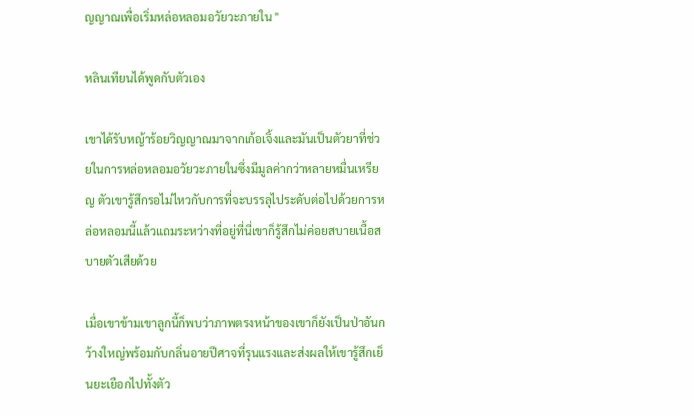ญญาณเพื่อเริ่มหล่อหลอมอวัยวะภายใน "

หลินเทียนได้พูดกับตัวเอง

เขาได้รับหญ้าร้อยวิญญาณมาจากเก้อเจิ้งและมันเป็นตัวยาที่ช่วยในการหล่อหลอมอวัยวะภายในซึ่งมีมูลค่ากว่าหลายหมื่นเหรียญ ตัวเขารู้สึกรอไม่ไหวกับการที่จะบรรลุไประดับต่อไปด้วยการหล่อหลอมนี้แล้วแถมระหว่างที่อยู่ที่นี่เขาก็รู้สึกไม่ค่อยสบายเนื้อสบายตัวเสียด้วย

เมื่อเขาข้ามเขาลูกนี้ก็พบว่าภาพตรงหน้าของเขาก็ยังเป็นป่าอันกว้างใหญ่พร้อมกับกลิ่นอายปีศาจที่รุนแรงและส่งผลให้เขารู้สึกเย็นยะเยือกไปทั้งตัว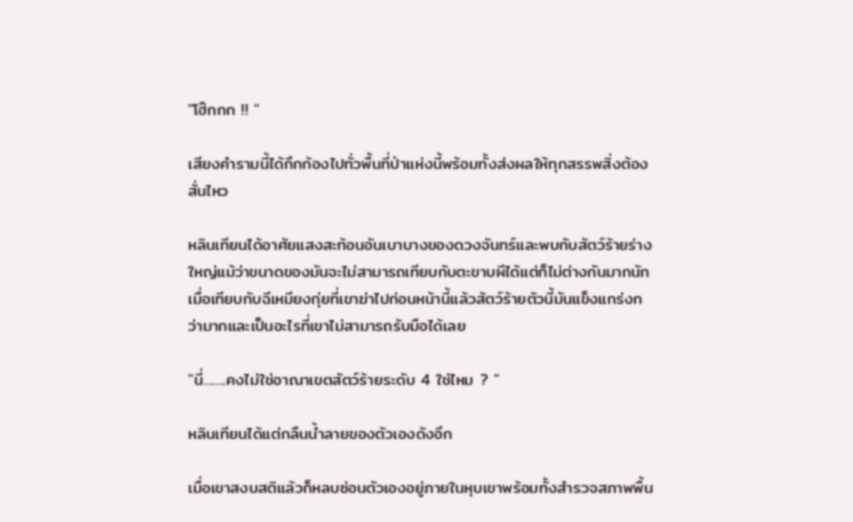"โฮ๊กกก !! "

เสียงคำรามนี้ได้กึกก้องไปทั่วพื้นที่ป่าแห่งนี้พร้อมทั้งส่งผลให้ทุกสรรพสิ่งต้องสั่นไหว

หลินเทียนได้อาศัยแสงสะท้อนอันเบาบางของดวงจันทร์และพบกับสัตว์ร้ายร่างใหญ่แม้ว่าขนาดของมันจะไม่สามารถเทียบกับตะขาบผีได้แต่ก็ไม่ต่างกันมากนัก เมื่อเทียบกับฉีเหมียงกุ่ยที่เขาฆ่าไปก่อนหน้านี้แล้วสัตว์ร้ายตัวนี้มันแข็งแกร่งกว่ามากและเป็นอะไรที่เขาไม่สามารถรับมือได้เลย

"นี่........คงไม่ใช่อาณาเขตสัตว์ร้ายระดับ 4 ใช่ไหม ? "

หลินเทียนได้แต่กลืนน้ำลายของตัวเองดังอึก

เมื่อเขาสงบสติแล้วก็หลบซ่อนตัวเองอยู่ภายในหุบเขาพร้อมทั้งสำรวจสภาพพื้น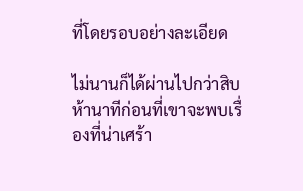ที่โดยรอบอย่างละเอียด

ไม่นานก็ได้ผ่านไปกว่าสิบห้านาทีก่อนที่เขาจะพบเรื่องที่น่าเศร้า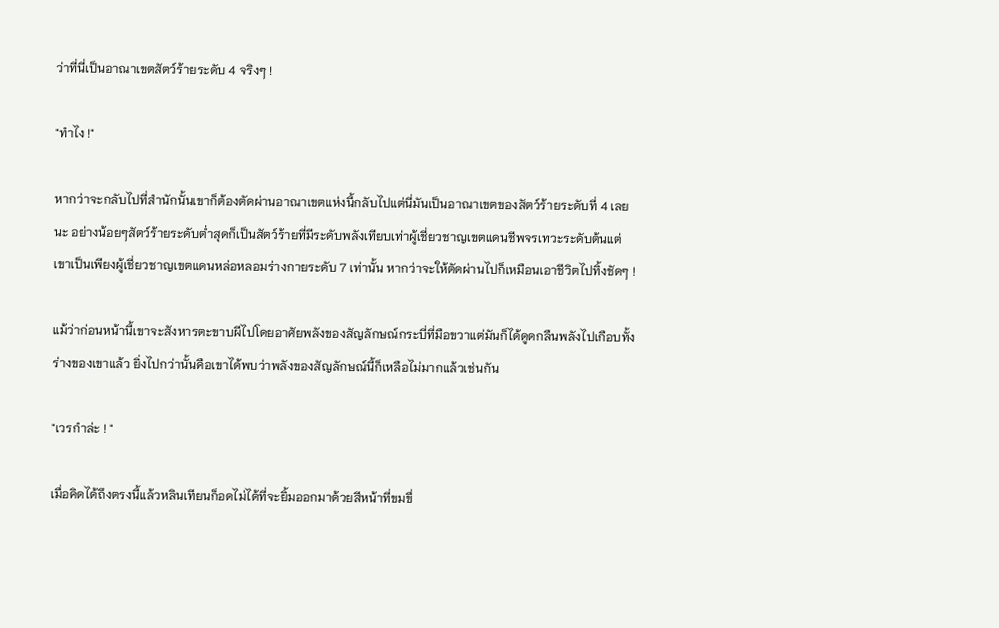ว่าที่นี่เป็นอาณาเขตสัตว์ร้ายระดับ 4 จริงๆ !

"ทำไง !"

หากว่าจะกลับไปที่สำนักนั้นเขาก็ต้องตัดผ่านอาณาเขตแห่งนี้กลับไปแต่นี่มันเป็นอาณาเขตของสัตว์ร้ายระดับที่ 4 เลยนะ อย่างน้อยๆสัตว์ร้ายระดับต่ำสุดก็เป็นสัตว์ร้ายที่มีระดับพลังเทียบเท่าผู้เชี่ยวชาญเขตแดนชีพจรเทวะระดับต้นแต่เขาเป็นเพียงผู้เชี่ยวชาญเขตแดนหล่อหลอมร่างกายระดับ 7 เท่านั้น หากว่าจะให้ตัดผ่านไปก็เหมือนเอาชีวิตไปทิ้งชัดๆ !

แม้ว่าก่อนหน้านี้เขาจะสังหารตะขาบผีไปโดยอาศัยพลังของสัญลักษณ์กระบี่ที่มือขวาแต่มันก็ได้ดูดกลืนพลังไปเกือบทั้งร่างของเขาแล้ว ยิ่งไปกว่านั้นคือเขาได้พบว่าพลังของสัญลักษณ์นี้ก็เหลือไม่มากแล้วเช่นกัน

"เวรกำล่ะ ! "

เมื่อคิดได้ถึงตรงนี้แล้วหลินเทียนก็อดไม่ได้ที่จะยิ้มออกมาด้วยสีหน้าที่ขมขื่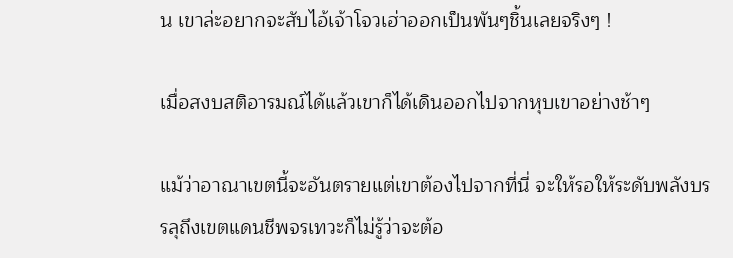น เขาล่ะอยากจะสับไอ้เจ้าโจวเฮ่าออกเป็นพันๆชิ้นเลยจริงๆ !

เมื่อสงบสติอารมณ์ได้แล้วเขาก็ได้เดินออกไปจากหุบเขาอย่างช้าๆ

แม้ว่าอาณาเขตนี้จะอันตรายแต่เขาต้องไปจากที่นี่ จะให้รอให้ระดับพลังบรรลุถึงเขตแดนชีพจรเทวะก็ไม่รู้ว่าจะต้อ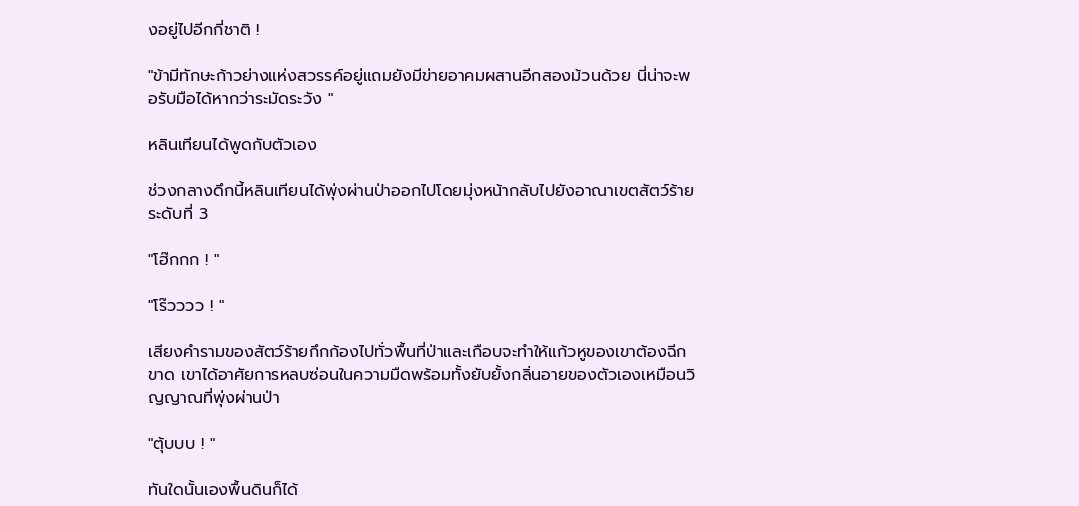งอยู่ไปอีกกี่ชาติ !

"ข้ามีทักษะก้าวย่างแห่งสวรรค์อยู่แถมยังมีข่ายอาคมผสานอีกสองม้วนด้วย นี่น่าจะพอรับมือได้หากว่าระมัดระวัง "

หลินเทียนได้พูดกับตัวเอง

ช่วงกลางดึกนี้หลินเทียนได้พุ่งผ่านป่าออกไปโดยมุ่งหน้ากลับไปยังอาณาเขตสัตว์ร้ายระดับที่ 3

"โฮ๊กกก ! "

"โร๊วววว ! "

เสียงคำรามของสัตว์ร้ายกึกก้องไปทั่วพื้นที่ป่าและเกือบจะทำให้แก้วหูของเขาต้องฉีกขาด เขาได้อาศัยการหลบซ่อนในความมืดพร้อมทั้งยับยั้งกลิ่นอายของตัวเองเหมือนวิญญาณที่พุ่งผ่านป่า

"ตุ้บบบ ! "

ทันใดนั้นเองพื้นดินก็ได้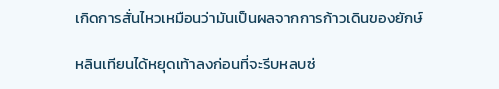เกิดการสั่นไหวเหมือนว่ามันเป็นผลจากการก้าวเดินของยักษ์

หลินเทียนได้หยุดเท้าลงก่อนที่จะรีบหลบซ่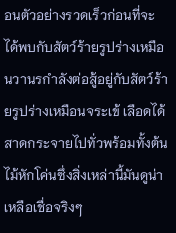อนตัวอย่างรวดเร็วก่อนที่จะได้พบกับสัตว์ร้ายรูปร่างเหมือนวานรกำลังต่อสู้อยู่กับสัตว์ร้ายรูปร่างเหมือนจระเข้ เลือดได้สาดกระจายไปทั่วพร้อมทั้งต้นไม้หักโค่นซึ่งสิ่งเหล่านี้มันดูน่าเหลือเชื่อจริงๆ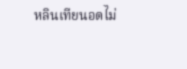หลินเทียนอดไม่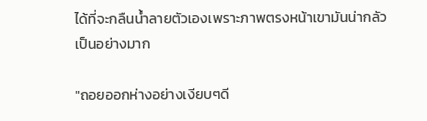ได้ที่จะกลืนน้ำลายตัวเองเพราะภาพตรงหน้าเขามันน่ากลัวเป็นอย่างมาก

"ถอยออกห่างอย่างเงียบๆดี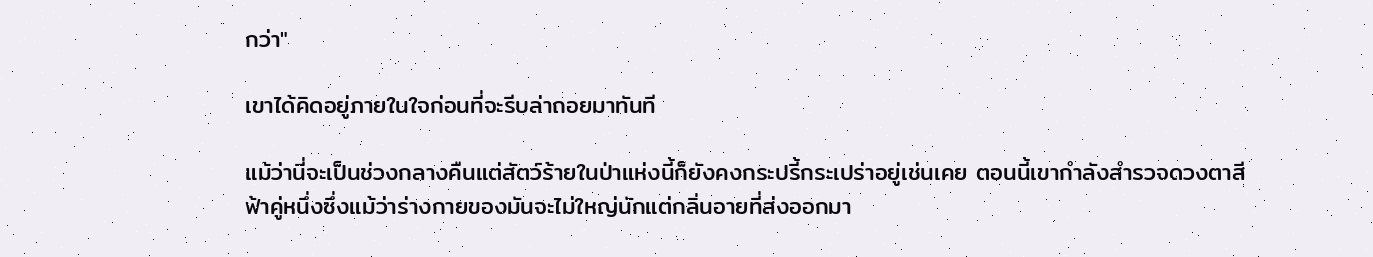กว่า"

เขาได้คิดอยู่ภายในใจก่อนที่จะรีบล่าถอยมาทันที

แม้ว่านี่จะเป็นช่วงกลางคืนแต่สัตว์ร้ายในป่าแห่งนี้ก็ยังคงกระปรี้กระเปร่าอยู่เช่นเคย ตอนนี้เขากำลังสำรวจดวงตาสีฟ้าคู่หนึ่งซึ่งแม้ว่าร่างกายของมันจะไม่ใหญ่นักแต่กลิ่นอายที่ส่งออกมา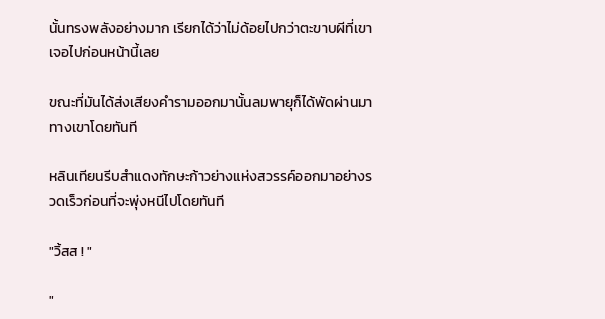นั้นทรงพลังอย่างมาก เรียกได้ว่าไม่ด้อยไปกว่าตะขาบผีที่เขาเจอไปก่อนหน้านี้เลย

ขณะที่มันได้ส่งเสียงคำรามออกมานั้นลมพายุก็ได้พัดผ่านมาทางเขาโดยทันที

หลินเทียนรีบสำแดงทักษะก้าวย่างแห่งสวรรค์ออกมาอย่างรวดเร็วก่อนที่จะพุ่งหนีไปโดยทันที

"วิ้สส ! "

"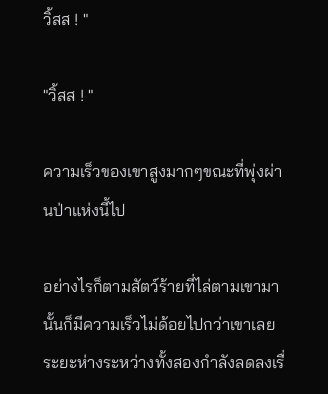วิ้สส ! "

"วิ้สส ! "

ความเร็วของเขาสูงมากๆขณะที่พุ่งผ่านป่าแห่งนี้ไป

อย่างไรก็ตามสัตว์ร้ายที่ไล่ตามเขามานั้นก็มีความเร็วไม่ด้อยไปกว่าเขาเลย ระยะห่างระหว่างทั้งสองกำลังลดลงเรื่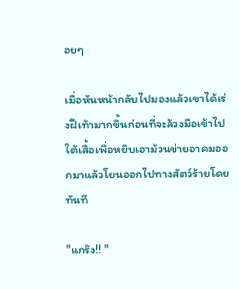อยๆ

เมื่อหันหน้ากลับไปมองแล้วเขาได้เร่งฝีเท้ามากขึ้นก่อนที่จะล้วงมือเข้าไปใต้เสื้อเพื่อหยิบเอาม้วนข่ายอาคมออกมาแล้วโยนออกไปทางสัตว์ร้ายโดยทันที

"แกร๊ง!! "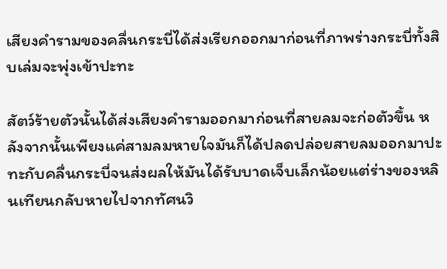เสียงคำรามของคลื่นกระบี่ได้ส่งเรียกออกมาก่อนที่ภาพร่างกระบี่ทั้งสิบเล่มจะพุ่งเข้าปะทะ

สัตว์ร้ายตัวนั้นได้ส่งเสียงคำรามออกมาก่อนที่สายลมจะก่อตัวขึ้น หลังจากนั้นเพียงแค่สามลมหายใจมันก็ได้ปลดปล่อยสายลมออกมาปะทะกับคลื่นกระบี่จนส่งผลให้มันได้รับบาดเจ็บเล็กน้อยแต่ร่างของหลินเทียนกลับหายไปจากทัศนวิ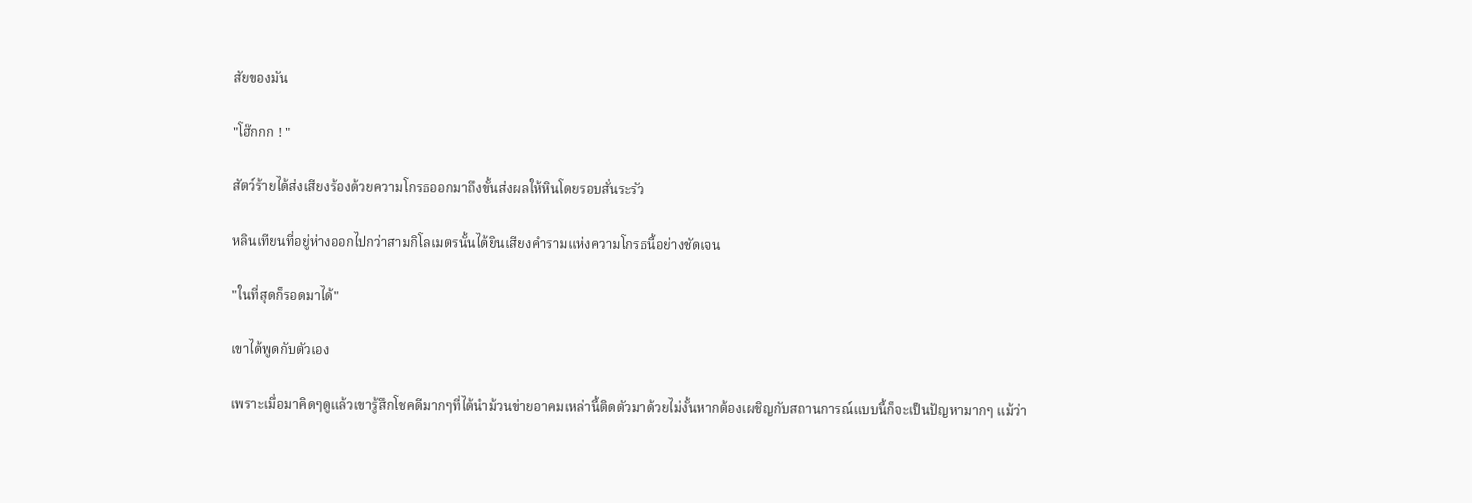สัยของมัน

"โฮ๊กกก ! "

สัตว์ร้ายได้ส่งเสียงร้องด้วยความโกรธออกมาถึงขั้นส่งผลให้หินโดยรอบสั่นระรัว

หลินเทียนที่อยู่ห่างออกไปกว่าสามกิโลเมตรนั้นได้ยินเสียงคำรามแห่งความโกรธนี้อย่างชัดเจน

"ในที่สุดก็รอดมาได้"

เขาได้พูดกับตัวเอง

เพราะเมื่อมาคิดๆดูแล้วเขารู้สึกโชคดีมากๆที่ได้นำม้วนข่ายอาคมเหล่านี้ติดตัวมาด้วยไม่งั้นหากต้องเผชิญกับสถานการณ์แบบนี้ก็จะเป็นปัญหามากๆ แม้ว่า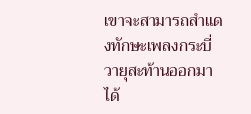เขาจะสามารถสำแดงทักษะเพลงกระบี่วายุสะท้านออกมาได้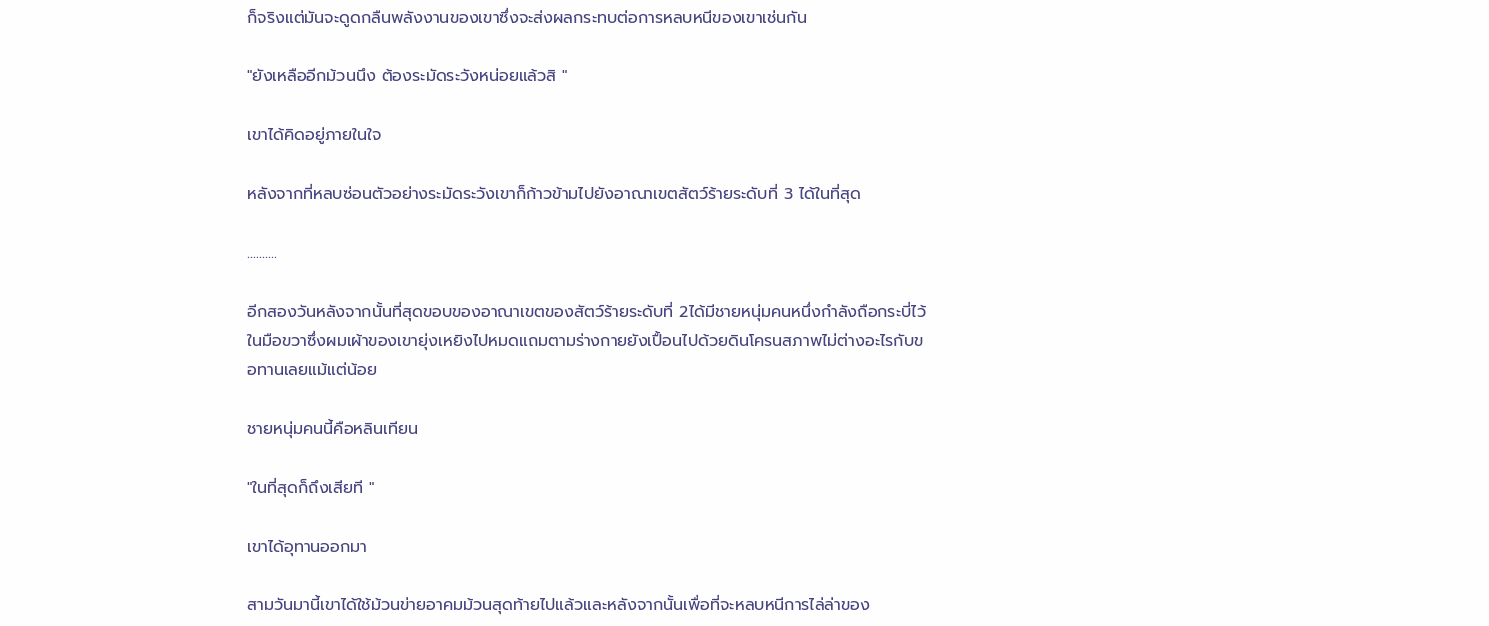ก็จริงแต่มันจะดูดกลืนพลังงานของเขาซึ่งจะส่งผลกระทบต่อการหลบหนีของเขาเช่นกัน

"ยังเหลืออีกม้วนนึง ต้องระมัดระวังหน่อยแล้วสิ "

เขาได้คิดอยู่ภายในใจ

หลังจากที่หลบซ่อนตัวอย่างระมัดระวังเขาก็ก้าวข้ามไปยังอาณาเขตสัตว์ร้ายระดับที่ 3 ได้ในที่สุด

..........

อีกสองวันหลังจากนั้นที่สุดขอบของอาณาเขตของสัตว์ร้ายระดับที่ 2ได้มีชายหนุ่มคนหนึ่งกำลังถือกระบี่ไว้ในมือขวาซึ่งผมเผ้าของเขายุ่งเหยิงไปหมดแถมตามร่างกายยังเปื้อนไปด้วยดินโครนสภาพไม่ต่างอะไรกับขอทานเลยแม้แต่น้อย

ชายหนุ่มคนนี้คือหลินเทียน

"ในที่สุดก็ถึงเสียที "

เขาได้อุทานออกมา

สามวันมานี้เขาได้ใช้ม้วนข่ายอาคมม้วนสุดท้ายไปแล้วและหลังจากนั้นเพื่อที่จะหลบหนีการไล่ล่าของ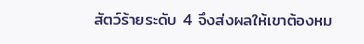สัตว์ร้ายระดับ 4 จึงส่งผลให้เขาต้องหม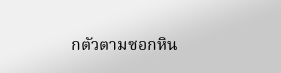กตัวตามซอกหิน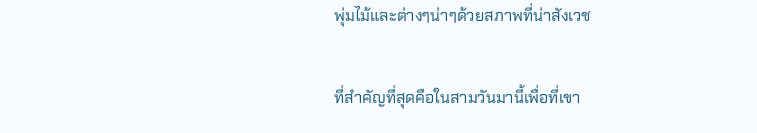พุ่มไม้และต่างๆน่าๆด้วยสภาพที่น่าสังเวช

ที่สำคัญที่สุดคือในสามวันมานี้เพื่อที่เขา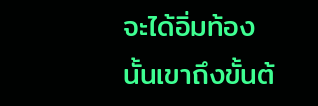จะได้อิ่มท้องนั้นเขาถึงขั้นต้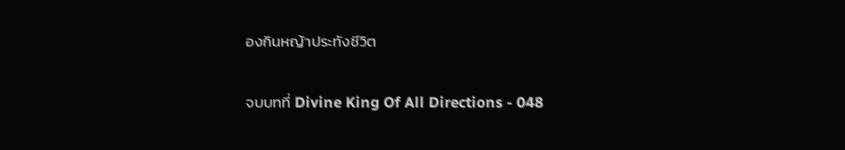องกินหญ้าประทังชีวิต

จบบทที่ Divine King Of All Directions - 048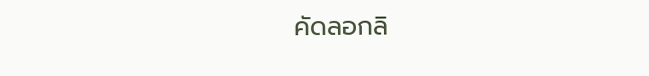คัดลอกลิ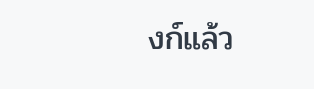งก์แล้ว